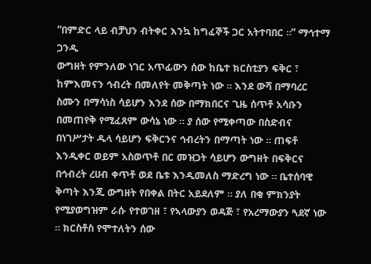“በምድር ላይ ብቻህን ብትቀር እንኳ ከግፈኞች ጋር አትተባበር ።” ማኅተማ ጋንዲ
ውግዘት የምንለው ነገር አጥፊውን ሰው ከቤተ ክርስቲያን ፍቅር ፣ ከምእመናን ኅብረት በመለየት መቅጣት ነው ። እንደ ውሻ በማባረር ስሙን በማሳነስ ሳይሆን እንደ ሰው በማክበርና ጊዜ ሰጥቶ አሳቡን በመጠየቅ የሚፈጸም ውሳኔ ነው ። ያ ሰው የሚቀጣው በስድብና በነገሥታት ዱላ ሳይሆን ፍቅርንና ኅብረትን በማጣት ነው ። ጠፍቶ እንዲቀር ወይም አስወጥቶ በር መዝጋት ሳይሆን ውግዘት በፍቅርና በኅብረት ረሀብ ቀጥቶ ወደ ቤቱ እንዲመለስ ማድረግ ነው ። ቤተሰባዊ ቅጣት እንጂ ውግዘት የበቀል በትር አይደለም ። ያለ በቂ ምክንያት የሚያወግዝም ራሱ የተወገዘ ፣ የኣላውያን ወዳጅ ፣ የአረማውያን ጓደኛ ነው ። ክርስቶስ የሞተለትን ሰው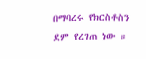በማባረሩ የክርስቶስን ደም የረገጠ ነው ።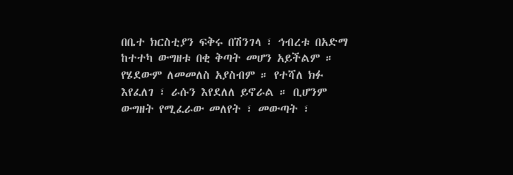በቤተ ክርስቲያን ፍቅሩ በሽንገላ ፣ ኅብረቱ በአድማ ከተተካ ውግዘቱ በቂ ቅጣት መሆን አይችልም ። የሄደውም ለመመለስ አያስብም ። የተሻለ ክፉ እየፈለገ ፣ ራሱን እየደለለ ይኖራል ። ቢሆንም ውግዘት የሚፈራው መለየት ፣ መውጣት ፣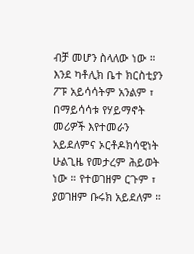ብቻ መሆን ስላለው ነው ። እንደ ካቶሊክ ቤተ ክርስቲያን ፖፑ አይሳሳትም አንልም ፣ በማይሳሳቱ የሃይማኖት መሪዎች እየተመራን አይደለምና ኦርቶዶክሳዊነት ሁልጊዜ የመታረም ሕይወት ነው ። የተወገዘም ርጉም ፣ ያወገዘም ቡሩክ አይደለም ።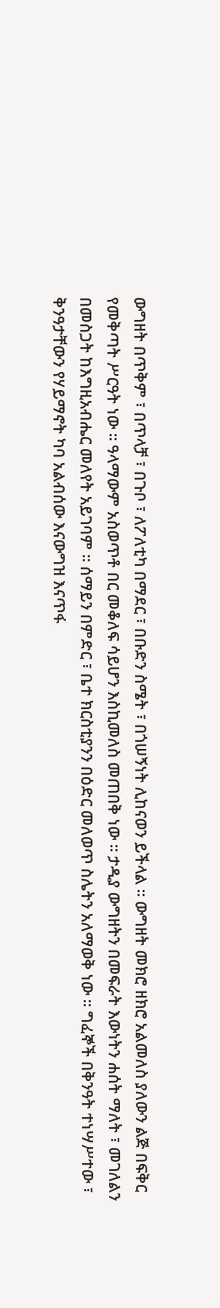ውግዘት በጥቅም ፣ በጥላቻ ፣ በጉቦ ፣ ለፖለቲካ በማደር ፣ በቡድን ስሜት ፣ በጎሠኝነት ሊከናወን ይችላል ። ውግዘት መክሮ ዘክሮ አልመለስ ያለውን ልጅ በፍቅር የመቅጣት ሥርዓት ነው ። ዓላማውም አስወጥቶ በር መቆለፍ ሳይሆን እስኪመለስ መጠበቅ ነው ። ታዲያ ውግዘትን በመፍራት እውነትን ሐሰት ማለት ፣ መገለልን በመስጋት ከእግዚአብሔር መለየት አይገባም ። ሰማይን በምድር ፣ ቤተ ክርስቲያንን በዕድር መለወጥ ስሌትን አለማወቅ ነው ። ግፈኞች በቅንዓት ተነሣሥተው ፣ ቅንዓታቸውን የሃይማኖት ካባ አልብሰው እናውግዝ እናጥፋ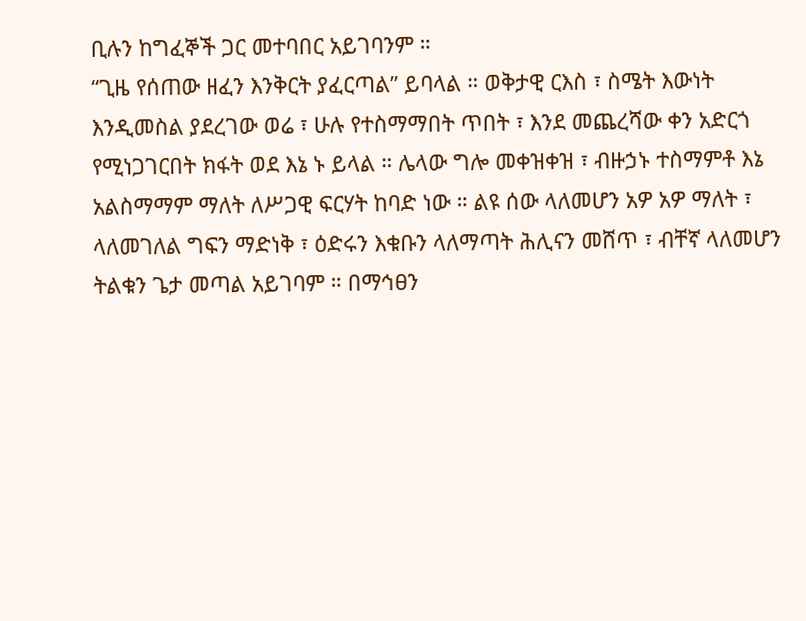ቢሉን ከግፈኞች ጋር መተባበር አይገባንም ።
“ጊዜ የሰጠው ዘፈን እንቅርት ያፈርጣል” ይባላል ። ወቅታዊ ርእስ ፣ ስሜት እውነት እንዲመስል ያደረገው ወሬ ፣ ሁሉ የተስማማበት ጥበት ፣ እንደ መጨረሻው ቀን አድርጎ የሚነጋገርበት ክፋት ወደ እኔ ኑ ይላል ። ሌላው ግሎ መቀዝቀዝ ፣ ብዙኃኑ ተስማምቶ እኔ አልስማማም ማለት ለሥጋዊ ፍርሃት ከባድ ነው ። ልዩ ሰው ላለመሆን አዎ አዎ ማለት ፣ ላለመገለል ግፍን ማድነቅ ፣ ዕድሩን እቁቡን ላለማጣት ሕሊናን መሸጥ ፣ ብቸኛ ላለመሆን ትልቁን ጌታ መጣል አይገባም ። በማኅፀን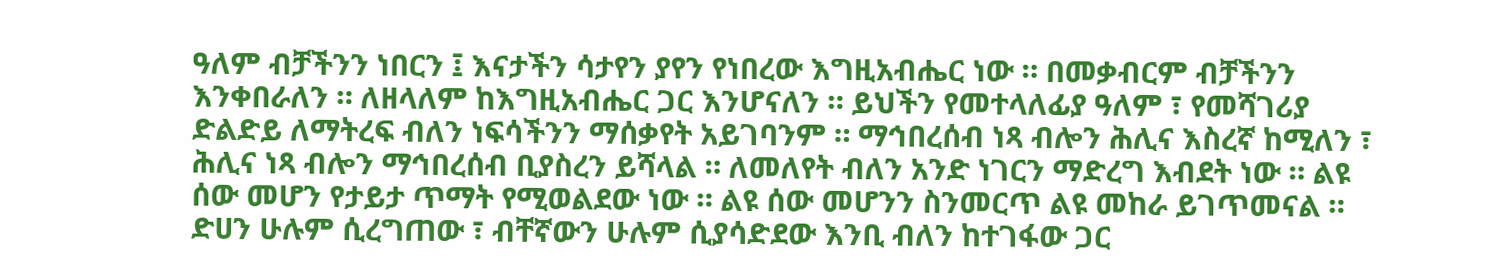ዓለም ብቻችንን ነበርን ፤ እናታችን ሳታየን ያየን የነበረው እግዚአብሔር ነው ። በመቃብርም ብቻችንን እንቀበራለን ። ለዘላለም ከእግዚአብሔር ጋር እንሆናለን ። ይህችን የመተላለፊያ ዓለም ፣ የመሻገሪያ ድልድይ ለማትረፍ ብለን ነፍሳችንን ማሰቃየት አይገባንም ። ማኅበረሰብ ነጻ ብሎን ሕሊና እስረኛ ከሚለን ፣ ሕሊና ነጻ ብሎን ማኅበረሰብ ቢያስረን ይሻላል ። ለመለየት ብለን አንድ ነገርን ማድረግ እብደት ነው ። ልዩ ሰው መሆን የታይታ ጥማት የሚወልደው ነው ። ልዩ ሰው መሆንን ስንመርጥ ልዩ መከራ ይገጥመናል ። ድሀን ሁሉም ሲረግጠው ፣ ብቸኛውን ሁሉም ሲያሳድደው እንቢ ብለን ከተገፋው ጋር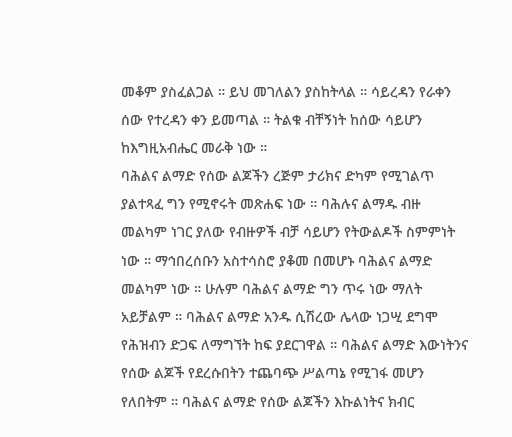መቆም ያስፈልጋል ። ይህ መገለልን ያስከትላል ። ሳይረዳን የራቀን ሰው የተረዳን ቀን ይመጣል ። ትልቁ ብቸኝነት ከሰው ሳይሆን ከእግዚአብሔር መራቅ ነው ።
ባሕልና ልማድ የሰው ልጆችን ረጅም ታሪክና ድካም የሚገልጥ ያልተጻፈ ግን የሚኖሩት መጽሐፍ ነው ። ባሕሉና ልማዱ ብዙ መልካም ነገር ያለው የብዙዎች ብቻ ሳይሆን የትውልዶች ስምምነት ነው ። ማኅበረሰቡን አስተሳስሮ ያቆመ በመሆኑ ባሕልና ልማድ መልካም ነው ። ሁሉም ባሕልና ልማድ ግን ጥሩ ነው ማለት አይቻልም ። ባሕልና ልማድ አንዱ ሲሽረው ሌላው ነጋሢ ደግሞ የሕዝብን ድጋፍ ለማግኘት ከፍ ያደርገዋል ። ባሕልና ልማድ እውነትንና የሰው ልጆች የደረሱበትን ተጨባጭ ሥልጣኔ የሚገፋ መሆን የለበትም ። ባሕልና ልማድ የሰው ልጆችን እኩልነትና ክብር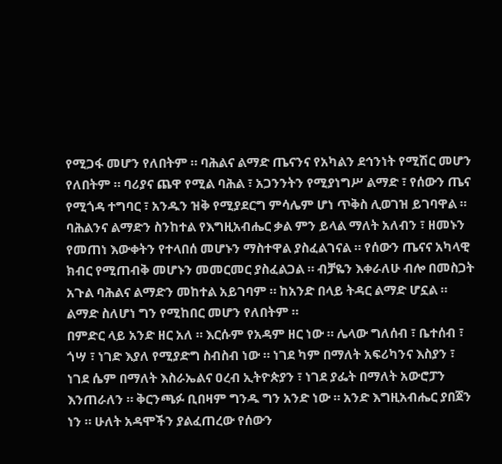የሚጋፋ መሆን የለበትም ። ባሕልና ልማድ ጤናንና የአካልን ደኅንነት የሚሽር መሆን የለበትም ። ባሪያና ጨዋ የሚል ባሕል ፣ አጋንንትን የሚያነግሥ ልማድ ፣ የሰውን ጤና የሚጎዳ ተግባር ፣ አንዱን ዝቅ የሚያደርግ ምሳሌም ሆነ ጥቅስ ሊወገዝ ይገባዋል ። ባሕልንና ልማድን ስንከተል የእግዚአብሔር ቃል ምን ይላል ማለት አለብን ፣ ዘመኑን የመጠነ እውቀትን የተላበሰ መሆኑን ማስተዋል ያስፈልገናል ። የሰውን ጤናና አካላዊ ክብር የሚጠብቅ መሆኑን መመርመር ያስፈልጋል ። ብቻዬን እቀራለሁ ብሎ በመስጋት አጉል ባሕልና ልማድን መከተል አይገባም ። ከአንድ በላይ ትዳር ልማድ ሆኗል ። ልማድ ስለሆነ ግን የሚከበር መሆን የለበትም ።
በምድር ላይ አንድ ዘር አለ ። እርሱም የአዳም ዘር ነው ። ሌላው ግለሰብ ፣ ቤተሰብ ፣ ጎሣ ፣ ነገድ እያለ የሚያድግ ስብስብ ነው ። ነገደ ካም በማለት አፍሪካንና እስያን ፣ ነገደ ሴም በማለት እስራኤልና ዐረብ ኢትዮጵያን ፣ ነገደ ያፌት በማለት አውሮፓን እንጠራለን ። ቅርንጫፉ ቢበዛም ግንዱ ግን አንድ ነው ። አንድ እግዚአብሔር ያበጀን ነን ። ሁለት አዳሞችን ያልፈጠረው የሰውን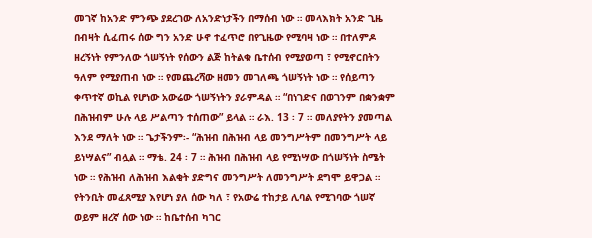መገኛ ከአንድ ምንጭ ያደረገው ለአንድነታችን በማሰብ ነው ። መላእክት አንድ ጊዜ በብዛት ሲፈጠሩ ሰው ግን አንድ ሁኖ ተፈጥሮ በየጊዜው የሚባዛ ነው ። በተለምዶ ዘረኝነት የምንለው ጎሠኝነት የሰውን ልጅ ከትልቁ ቤተሰብ የሚያወጣ ፣ የሚኖርበትን ዓለም የሚያጠብ ነው ። የመጨረሻው ዘመን መገለጫ ጎሠኝነት ነው ። የሰይጣን ቀጥተኛ ወኪል የሆነው አውሬው ጎሠኝነትን ያራምዳል ። “በነገድና በወገንም በቋንቋም በሕዝብም ሁሉ ላይ ሥልጣን ተሰጠው” ይላል ። ራእ. 13 ፡ 7 ። መለያየትን ያመጣል እንደ ማለት ነው ። ጌታችንም፡- “ሕዝብ በሕዝብ ላይ መንግሥትም በመንግሥት ላይ ይነሣልና” ብሏል ። ማቴ. 24 ፡ 7 ። ሕዝብ በሕዝብ ላይ የሚነሣው በጎሠኝነት ስሜት ነው ። የሕዝብ ለሕዝብ እልቂት ያድግና መንግሥት ለመንግሥት ደግሞ ይዋጋል ። የትንቢት መፈጸሚያ እየሆነ ያለ ሰው ካለ ፣ የአውሬ ተከታይ ሊባል የሚገባው ጎሠኛ ወይም ዘረኛ ሰው ነው ። ከቤተሰብ ካገር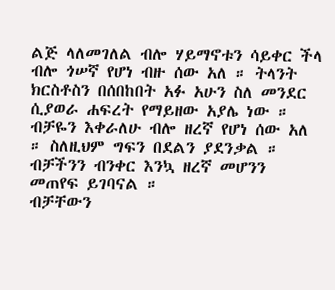ልጅ ላለመገለል ብሎ ሃይማኖቱን ሳይቀር ችላ ብሎ ጎሠኛ የሆነ ብዙ ሰው አለ ። ትላንት ክርስቶስን በሰበከበት አፉ አሁን ስለ መንደር ሲያወራ ሐፍረት የማይዘው አያሌ ነው ። ብቻዬን እቀራለሁ ብሎ ዘረኛ የሆነ ሰው አለ ። ስለዚህም ግፍን በደልን ያደንቃል ። ብቻችንን ብንቀር እንኳ ዘረኛ መሆንን መጠየፍ ይገባናል ።
ብቻቸውን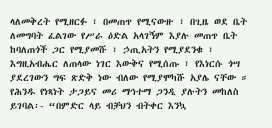ላለመቅረት የሚዘርፉ ፣ በመጠጥ የሚናውዙ ፣ በጊዜ ወደ ቤት ለመግባት ፈልገው የሥራ ዕድል አላገኝም እያሉ መጠጥ ቤት ከባለጠጎች ጋር የሚያመሹ ፣ ኃጢአትን የሚያደንቁ ፣ እግዚአብሔር ለጠላው ነገር እውቅና የሚሰጡ ፣ የእነርሱ ጎሣ ያደረገውን ግፍ ጽድቅ ነው ብለው የሚያሞካሹ አያሌ ናቸው ። የሕንዱ የነጻነት ታጋይና መሪ ማኅተማ ጋንዲ ያሉትን መከለስ ይገባል፡- “በምድር ላይ ብቻህን ብትቀር እንኳ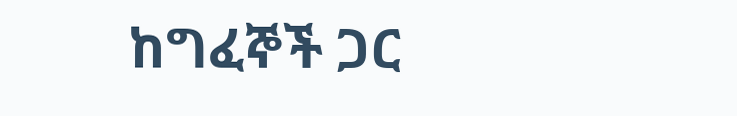ከግፈኞች ጋር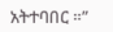አትተባበር ።”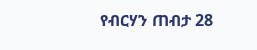የብርሃን ጠብታ 28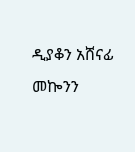ዲያቆን አሸናፊ መኰንን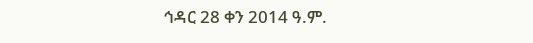ኅዳር 28 ቀን 2014 ዓ.ም.